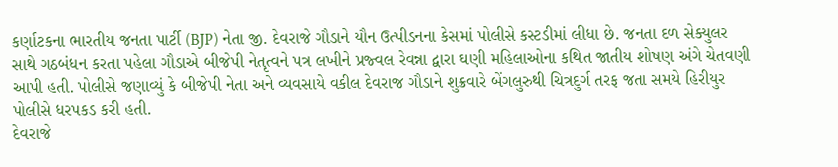કર્ણાટકના ભારતીય જનતા પાર્ટી (BJP) નેતા જી. દેવરાજે ગૌડાને યૌન ઉત્પીડનના કેસમાં પોલીસે કસ્ટડીમાં લીધા છે. જનતા દળ સેક્યુલર સાથે ગઠબંધન કરતા પહેલા ગૌડાએ બીજેપી નેતૃત્વને પત્ર લખીને પ્રજ્વલ રેવન્ના દ્વારા ઘણી મહિલાઓના કથિત જાતીય શોષણ અંગે ચેતવણી આપી હતી. પોલીસે જણાવ્યું કે બીજેપી નેતા અને વ્યવસાયે વકીલ દેવરાજ ગૌડાને શુક્રવારે બેંગલુરુથી ચિત્રદુર્ગ તરફ જતા સમયે હિરીયુર પોલીસે ધરપકડ કરી હતી.
દેવરાજે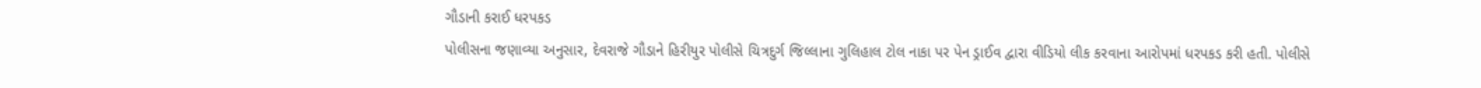ગૌડાની કરાઈ ધરપકડ
પોલીસના જણાવ્યા અનુસાર, દેવરાજે ગૌડાને હિરીયુર પોલીસે ચિત્રદુર્ગ જિલ્લાના ગુલિહાલ ટોલ નાકા પર પેન ડ્રાઈવ દ્વારા વીડિયો લીક કરવાના આરોપમાં ધરપકડ કરી હતી. પોલીસે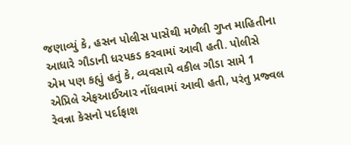જણાવ્યું કે, હસન પોલીસ પાસેથી મળેલી ગુપ્ત માહિતીના આધારે ગૌડાની ધરપકડ કરવામાં આવી હતી. પોલીસે એમ પણ કહ્યું હતું કે, વ્યવસાયે વકીલ ગૌડા સામે 1 એપ્રિલે એફઆઈઆર નોંધવામાં આવી હતી, પરંતુ પ્રજ્વલ રેવન્ના કેસનો પર્દાફાશ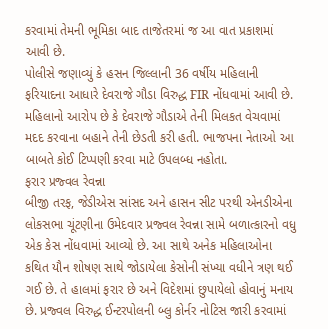કરવામાં તેમની ભૂમિકા બાદ તાજેતરમાં જ આ વાત પ્રકાશમાં આવી છે.
પોલીસે જણાવ્યું કે હસન જિલ્લાની 36 વર્ષીય મહિલાની ફરિયાદના આધારે દેવરાજે ગૌડા વિરુદ્ધ FIR નોંધવામાં આવી છે. મહિલાનો આરોપ છે કે દેવરાજે ગૌડાએ તેની મિલકત વેચવામાં મદદ કરવાના બહાને તેની છેડતી કરી હતી. ભાજપના નેતાઓ આ બાબતે કોઈ ટિપ્પણી કરવા માટે ઉપલબ્ધ નહોતા.
ફરાર પ્રજ્વલ રેવન્ના
બીજી તરફ, જેડીએસ સાંસદ અને હાસન સીટ પરથી એનડીએના લોકસભા ચૂંટણીના ઉમેદવાર પ્રજ્વલ રેવન્ના સામે બળાત્કારનો વધુ એક કેસ નોંધવામાં આવ્યો છે. આ સાથે અનેક મહિલાઓના કથિત યૌન શોષણ સાથે જોડાયેલા કેસોની સંખ્યા વધીને ત્રણ થઈ ગઈ છે. તે હાલમાં ફરાર છે અને વિદેશમાં છુપાયેલો હોવાનું મનાય છે. પ્રજ્વલ વિરુદ્ધ ઈન્ટરપોલની બ્લુ કોર્નર નોટિસ જારી કરવામાં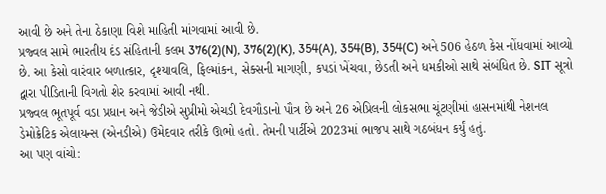આવી છે અને તેના ઠેકાણા વિશે માહિતી માંગવામાં આવી છે.
પ્રજ્વલ સામે ભારતીય દંડ સંહિતાની કલમ 376(2)(N), 376(2)(K), 354(A), 354(B), 354(C) અને 506 હેઠળ કેસ નોંધવામાં આવ્યો છે. આ કેસો વારંવાર બળાત્કાર, દૃશ્યાવલિ, ફિલ્માંકન, સેક્સની માગણી, કપડાં ખેંચવા, છેડતી અને ધમકીઓ સાથે સંબંધિત છે. SIT સૂત્રો દ્વારા પીડિતાની વિગતો શેર કરવામાં આવી નથી.
પ્રજ્વલ ભૂતપૂર્વ વડા પ્રધાન અને જેડીએ સુપ્રીમો એચડી દેવગૌડાનો પૌત્ર છે અને 26 એપ્રિલની લોકસભા ચૂંટણીમાં હાસનમાંથી નેશનલ ડેમોક્રેટિક એલાયન્સ (એનડીએ) ઉમેદવાર તરીકે ઊભો હતો. તેમની પાર્ટીએ 2023માં ભાજપ સાથે ગઠબંધન કર્યું હતું.
આ પણ વાંચો: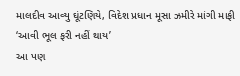માલદીવ આવ્યુ ઘૂંટણિયે, વિદેશ પ્રધાન મૂસા ઝમીરે માંગી માફી ‘આવી ભૂલ ફરી નહીં થાય’
આ પણ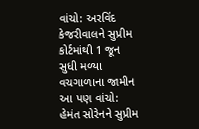વાંચો: અરવિંદ કેજરીવાલને સુપ્રીમ કોર્ટમાંથી 1 જૂન સુધી મળ્યા વચગાળાના જામીન
આ પણ વાંચો: હેમંત સોરેનને સુપ્રીમ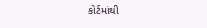કોર્ટમાંથી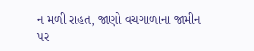ન મળી રાહત, જાણો વચગાળાના જામીન પર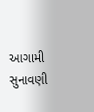આગામી સુનાવણી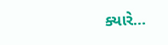ક્યારે…